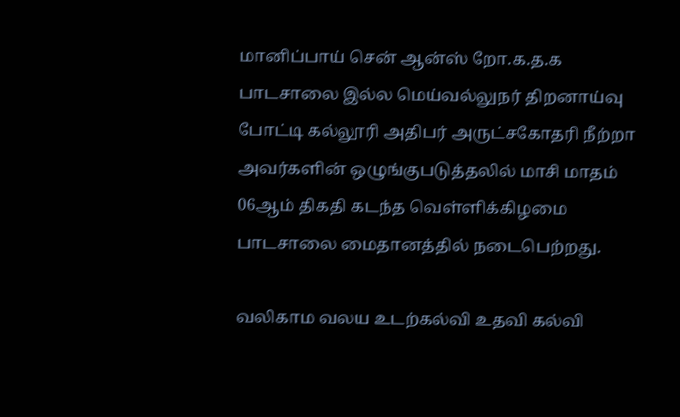மானிப்பாய் சென் ஆன்ஸ் றோ.க.த.க பாடசாலை இல்ல மெய்வல்லுநர் திறனாய்வு போட்டி கல்லூரி அதிபர் அருட்சகோதரி நீற்றா அவர்களின் ஒழுங்குபடுத்தலில் மாசி மாதம் 06ஆம் திகதி கடந்த வெள்ளிக்கிழமை பாடசாலை மைதானத்தில் நடைபெற்றது.

வலிகாம வலய உடற்கல்வி உதவி கல்வி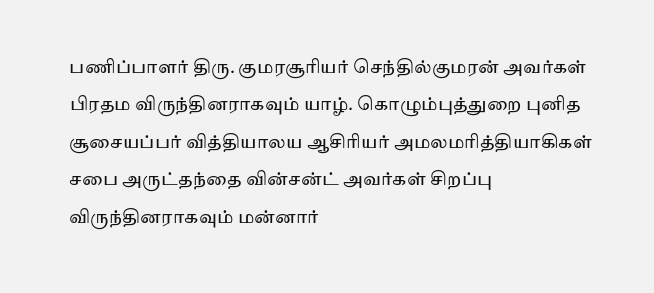பணிப்பாளர் திரு. குமரசூரியர் செந்தில்குமரன் அவர்கள் பிரதம விருந்தினராகவும் யாழ். கொழும்புத்துறை புனித சூசையப்பர் வித்தியாலய ஆசிரியர் அமலமரித்தியாகிகள் சபை அருட்தந்தை வின்சன்ட் அவர்கள் சிறப்பு விருந்தினராகவும் மன்னார்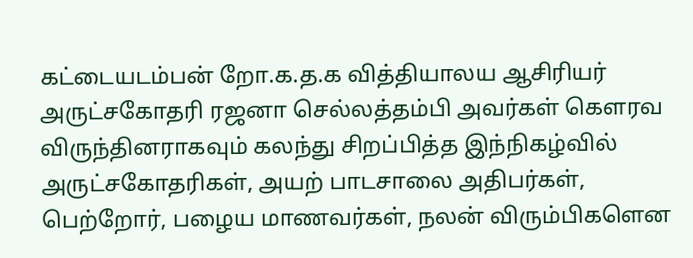கட்டையடம்பன் றோ.க.த.க வித்தியாலய ஆசிரியர் அருட்சகோதரி ரஜனா செல்லத்தம்பி அவர்கள் கௌரவ விருந்தினராகவும் கலந்து சிறப்பித்த இந்நிகழ்வில் அருட்சகோதரிகள், அயற் பாடசாலை அதிபர்கள், பெற்றோர், பழைய மாணவர்கள், நலன் விரும்பிகளென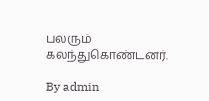பலரும் கலந்துகொண்டனர்.

By admin